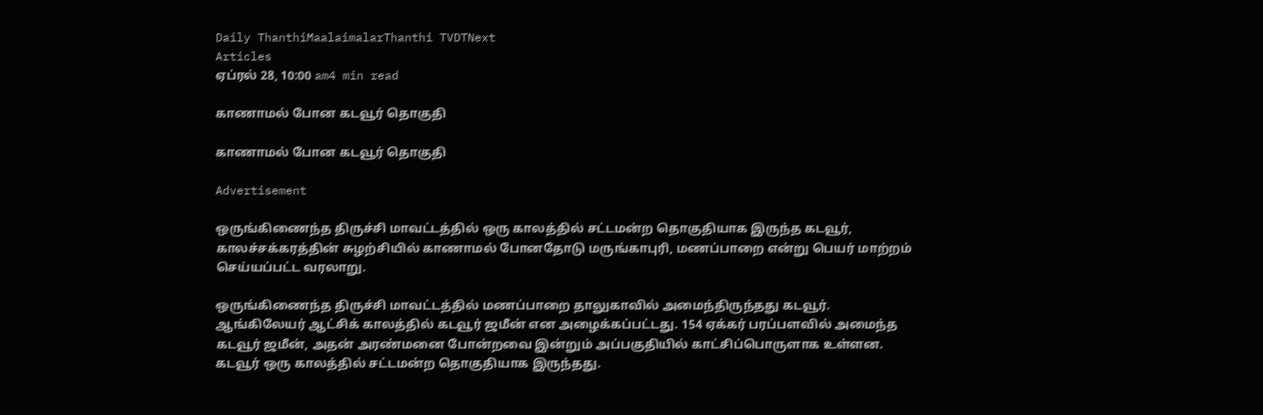Daily ThanthiMaalaimalarThanthi TVDTNext
Articles
ஏப்ரல் 28, 10:00 am4 min read

காணாமல் போன கடவூர் தொகுதி

காணாமல் போன கடவூர் தொகுதி

Advertisement

ஒருங்கிணைந்த திருச்சி மாவட்டத்தில் ஒரு காலத்தில் சட்டமன்ற தொகுதியாக இருந்த கடவூர், காலச்சக்கரத்தின் சுழற்சியில் காணாமல் போனதோடு மருங்காபுரி, மணப்பாறை என்று பெயர் மாற்றம் செய்யப்பட்ட வரலாறு.

ஒருங்கிணைந்த திருச்சி மாவட்டத்தில் மணப்பாறை தாலுகாவில் அமைந்திருந்தது கடவூர். ஆங்கிலேயர் ஆட்சிக் காலத்தில் கடவூர் ஜமீன் என அழைக்கப்பட்டது. 154 ஏக்கர் பரப்பளவில் அமைந்த கடவூர் ஜமீன், அதன் அரண்மனை போன்றவை இன்றும் அப்பகுதியில் காட்சிப்பொருளாக உள்ளன. கடவூர் ஒரு காலத்தில் சட்டமன்ற தொகுதியாக இருந்தது.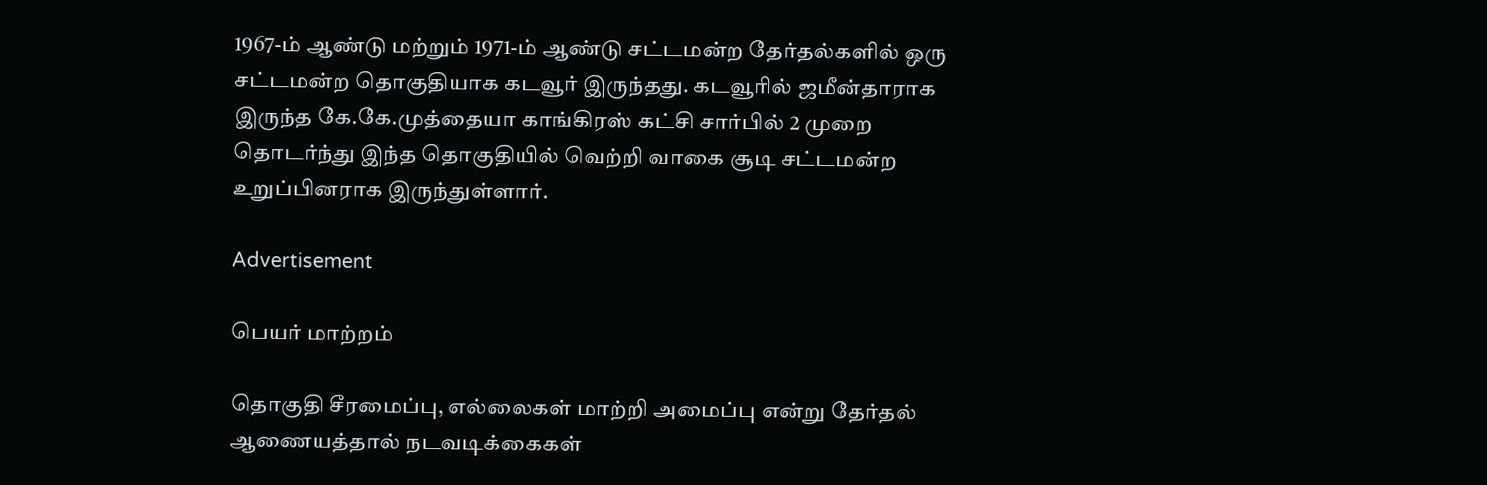1967-ம் ஆண்டு மற்றும் 1971-ம் ஆண்டு சட்டமன்ற தேர்தல்களில் ஒரு சட்டமன்ற தொகுதியாக கடவூர் இருந்தது. கடவூரில் ஜமீன்தாராக இருந்த கே.கே.முத்தையா காங்கிரஸ் கட்சி சார்பில் 2 முறை தொடர்ந்து இந்த தொகுதியில் வெற்றி வாகை சூடி சட்டமன்ற உறுப்பினராக இருந்துள்ளார்.

Advertisement

பெயர் மாற்றம்

தொகுதி சீரமைப்பு, எல்லைகள் மாற்றி அமைப்பு என்று தேர்தல் ஆணையத்தால் நடவடிக்கைகள்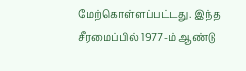மேற்கொள்ளப்பட்டது. இந்த சீரமைப்பில் 1977-ம் ஆண்டு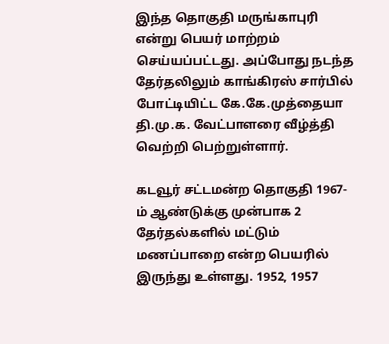இந்த தொகுதி மருங்காபுரி என்று பெயர் மாற்றம் செய்யப்பட்டது. அப்போது நடந்த தேர்தலிலும் காங்கிரஸ் சார்பில் போட்டியிட்ட கே.கே.முத்தையா தி.மு.க. வேட்பாளரை வீழ்த்தி வெற்றி பெற்றுள்ளார்.

கடவூர் சட்டமன்ற தொகுதி 1967-ம் ஆண்டுக்கு முன்பாக 2 தேர்தல்களில் மட்டும் மணப்பாறை என்ற பெயரில் இருந்து உள்ளது. 1952, 1957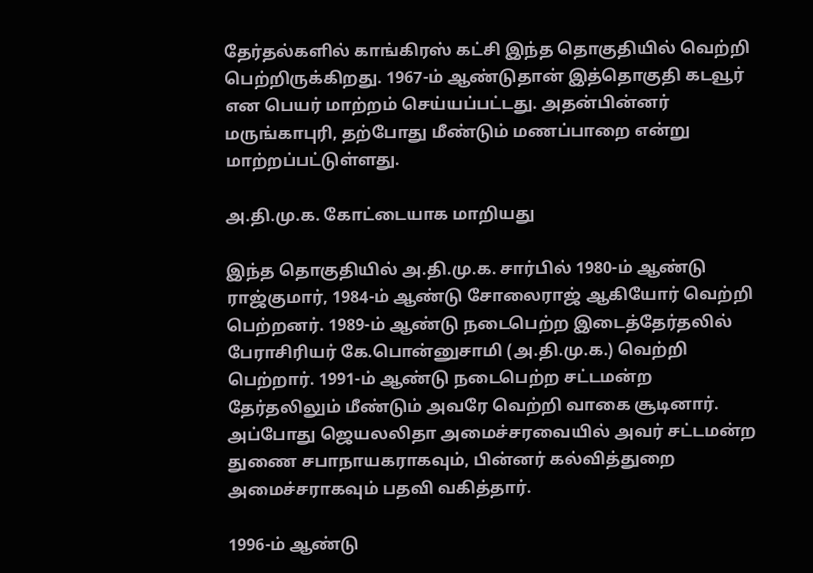தேர்தல்களில் காங்கிரஸ் கட்சி இந்த தொகுதியில் வெற்றி பெற்றிருக்கிறது. 1967-ம் ஆண்டுதான் இத்தொகுதி கடவூர் என பெயர் மாற்றம் செய்யப்பட்டது. அதன்பின்னர் மருங்காபுரி, தற்போது மீண்டும் மணப்பாறை என்று மாற்றப்பட்டுள்ளது.

அ.தி.மு.க. கோட்டையாக மாறியது

இந்த தொகுதியில் அ.தி.மு.க. சார்பில் 1980-ம் ஆண்டு ராஜ்குமார், 1984-ம் ஆண்டு சோலைராஜ் ஆகியோர் வெற்றி பெற்றனர். 1989-ம் ஆண்டு நடைபெற்ற இடைத்தேர்தலில் பேராசிரியர் கே.பொன்னுசாமி (அ.தி.மு.க.) வெற்றி பெற்றார். 1991-ம் ஆண்டு நடைபெற்ற சட்டமன்ற தேர்தலிலும் மீண்டும் அவரே வெற்றி வாகை சூடினார். அப்போது ஜெயலலிதா அமைச்சரவையில் அவர் சட்டமன்ற துணை சபாநாயகராகவும், பின்னர் கல்வித்துறை அமைச்சராகவும் பதவி வகித்தார்.

1996-ம் ஆண்டு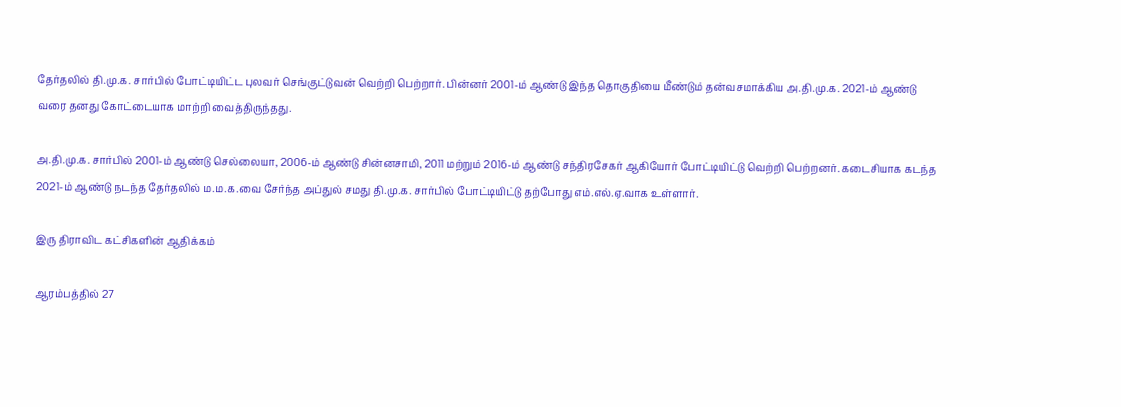தேர்தலில் தி.மு.க. சார்பில் போட்டியிட்ட புலவர் செங்குட்டுவன் வெற்றி பெற்றார். பின்னர் 2001-ம் ஆண்டு இந்த தொகுதியை மீண்டும் தன்வசமாக்கிய அ.தி.மு.க. 2021-ம் ஆண்டு வரை தனது கோட்டையாக மாற்றி வைத்திருந்தது.

அ.தி.மு.க. சார்பில் 2001-ம் ஆண்டு செல்லையா, 2006-ம் ஆண்டு சின்னசாமி, 2011 மற்றும் 2016-ம் ஆண்டு சந்திரசேகர் ஆகியோர் போட்டியிட்டு வெற்றி பெற்றனர். கடைசியாக கடந்த 2021-ம் ஆண்டு நடந்த தேர்தலில் ம.ம.க.வை சேர்ந்த அப்துல் சமது தி.மு.க. சார்பில் போட்டியிட்டு தற்போது எம்.எல்.ஏ.வாக உள்ளார்.

இரு திராவிட கட்சிகளின் ஆதிக்கம்

ஆரம்பத்தில் 27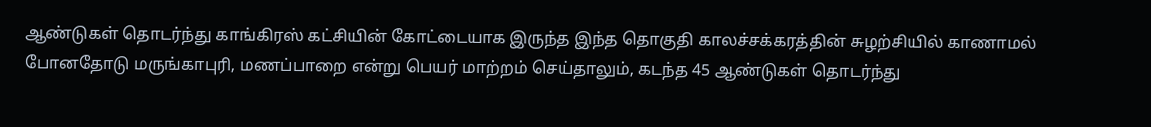ஆண்டுகள் தொடர்ந்து காங்கிரஸ் கட்சியின் கோட்டையாக இருந்த இந்த தொகுதி காலச்சக்கரத்தின் சுழற்சியில் காணாமல் போனதோடு மருங்காபுரி, மணப்பாறை என்று பெயர் மாற்றம் செய்தாலும், கடந்த 45 ஆண்டுகள் தொடர்ந்து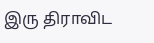இரு திராவிட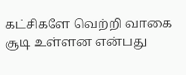கட்சிகளே வெற்றி வாகை சூடி உள்ளன என்பது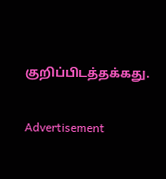குறிப்பிடத்தக்கது.

Advertisement